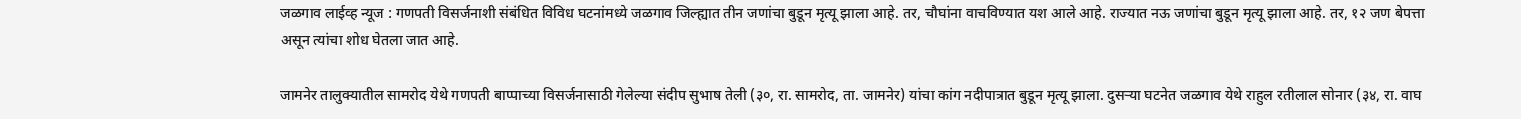जळगाव लाईव्ह न्यूज : गणपती विसर्जनाशी संबंधित विविध घटनांमध्ये जळगाव जिल्ह्यात तीन जणांचा बुडून मृत्यू झाला आहे. तर, चौघांना वाचविण्यात यश आले आहे. राज्यात नऊ जणांचा बुडून मृत्यू झाला आहे. तर, १२ जण बेपत्ता असून त्यांचा शोध घेतला जात आहे.

जामनेर तालुक्यातील सामरोद येथे गणपती बाप्पाच्या विसर्जनासाठी गेलेल्या संदीप सुभाष तेली (३०, रा. सामरोद, ता. जामनेर) यांचा कांग नदीपात्रात बुडून मृत्यू झाला. दुसऱ्या घटनेत जळगाव येथे राहुल रतीलाल सोनार (३४, रा. वाघ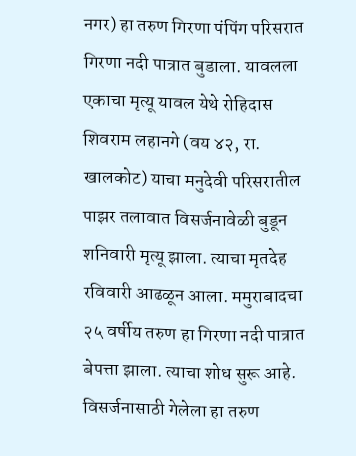नगर) हा तरुण गिरणा पंपिंग परिसरात गिरणा नदी पात्रात बुडाला. यावलला एकाचा मृत्यू यावल येथे रोहिदास शिवराम लहानगे (वय ४२, रा. खालकोट) याचा मनुदेवी परिसरातील पाझर तलावात विसर्जनावेळी बुडून शनिवारी मृत्यू झाला. त्याचा मृतदेह रविवारी आढळून आला. ममुराबादचा २५ वर्षीय तरुण हा गिरणा नदी पात्रात बेपत्ता झाला. त्याचा शोध सुरू आहे. विसर्जनासाठी गेलेला हा तरुण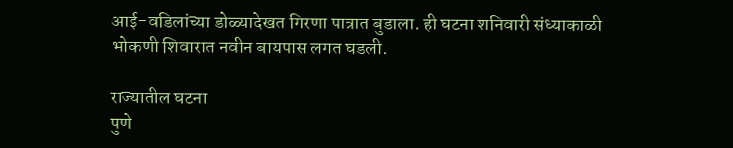आई-वडिलांच्या डोळ्यादेखत गिरणा पात्रात बुडाला. ही घटना शनिवारी संध्याकाळी भोकणी शिवारात नवीन बायपास लगत घडली.

राज्यातील घटना
पुणे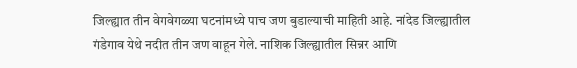जिल्ह्यात तीन वेगवेगळ्या घटनांमध्ये पाच जण बुडाल्याची माहिती आहे. नांदेड जिल्ह्यातील गंडेगाव येथे नदीत तीन जण वाहून गेले. नाशिक जिल्ह्यातील सिन्नर आणि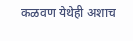कळवण येथेही अशाच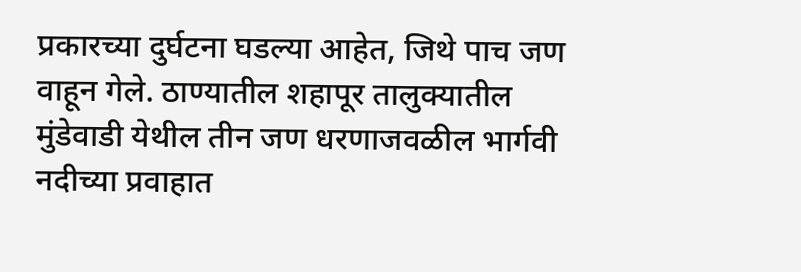प्रकारच्या दुर्घटना घडल्या आहेत, जिथे पाच जण वाहून गेले. ठाण्यातील शहापूर तालुक्यातील मुंडेवाडी येथील तीन जण धरणाजवळील भार्गवी नदीच्या प्रवाहात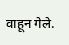वाहून गेले.